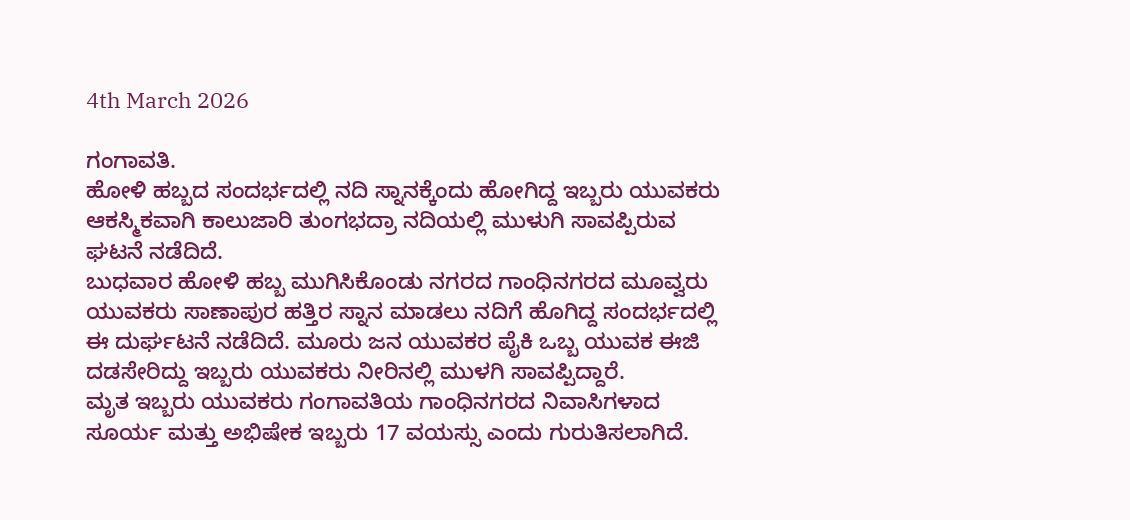4th March 2026

ಗಂಗಾವತಿ.
ಹೋಳಿ ಹಬ್ಬದ ಸಂದರ್ಭದಲ್ಲಿ ನದಿ ಸ್ನಾನಕ್ಕೆಂದು ಹೋಗಿದ್ದ ಇಬ್ಬರು ಯುವಕರು ಆಕಸ್ಮಿಕವಾಗಿ ಕಾಲುಜಾರಿ ತುಂಗಭದ್ರಾ ನದಿಯಲ್ಲಿ ಮುಳುಗಿ ಸಾವಪ್ಪಿರುವ ಘಟನೆ ನಡೆದಿದೆ.
ಬುಧವಾರ ಹೋಳಿ ಹಬ್ಬ ಮುಗಿಸಿಕೊಂಡು ನಗರದ ಗಾಂಧಿನಗರದ ಮೂವ್ವರು ಯುವಕರು ಸಾಣಾಪುರ ಹತ್ತಿರ ಸ್ನಾನ ಮಾಡಲು ನದಿಗೆ ಹೊಗಿದ್ದ ಸಂದರ್ಭದಲ್ಲಿ ಈ ದುರ್ಘಟನೆ ನಡೆದಿದೆ. ಮೂರು ಜನ ಯುವಕರ ಪೈಕಿ ಒಬ್ಬ ಯುವಕ ಈಜಿ ದಡಸೇರಿದ್ದು ಇಬ್ಬರು ಯುವಕರು ನೀರಿನಲ್ಲಿ ಮುಳಗಿ ಸಾವಪ್ಪಿದ್ದಾರೆ.
ಮೃತ ಇಬ್ಬರು ಯುವಕರು ಗಂಗಾವತಿಯ ಗಾಂಧಿನಗರದ ನಿವಾಸಿಗಳಾದ ಸೂರ್ಯ ಮತ್ತು ಅಭಿಷೇಕ ಇಬ್ಬರು 17 ವಯಸ್ಸು ಎಂದು ಗುರುತಿಸಲಾಗಿದೆ.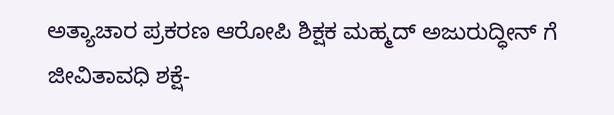ಅತ್ಯಾಚಾರ ಪ್ರಕರಣ ಆರೋಪಿ ಶಿಕ್ಷಕ ಮಹ್ಮದ್ ಅಜುರುದ್ಧೀನ್ ಗೆ ಜೀವಿತಾವಧಿ ಶಕ್ಷೆ-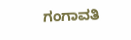ಗಂಗಾವತಿ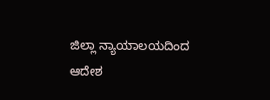ಜಿಲ್ಲಾ ನ್ಯಾಯಾಲಯದಿಂದ ಆದೇಶ